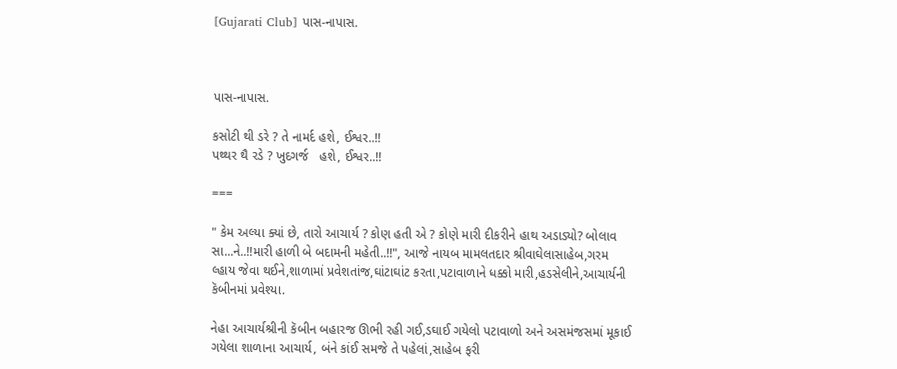[Gujarati Club] પાસ-નાપાસ.



પાસ-નાપાસ.

કસોટી થી ડરે ? તે નામર્દ હશે, ઈશ્વર..!!
પથ્થર થૈ રડે ? ખુદગર્જ   હશે, ઈશ્વર..!!

===

" કેમ અલ્યા ક્યાં છે, તારો આચાર્ય ? કોણ હતી એ ? કોણે મારી દીકરીને હાથ અડાડ્યો? બોલાવ સા...ને..!!મારી હાળી બે બદામની મહેતી..!!", આજે નાયબ મામલતદાર શ્રીવાઘેલાસાહેબ,ગરમ લ્હાય જેવા થઈને,શાળામાં પ્રવેશતાંજ,ઘાંટાઘાંટ કરતા,પટાવાળાને ધક્કો મારી,હડસેલીને,આચાર્યની કૅબીનમાં પ્રવેશ્યા.

નેહા આચાર્યશ્રીની કૅબીન બહારજ ઊભી રહી ગઈ,ડઘાઈ ગયેલો પટાવાળો અને અસમંજસમાં મૂકાઈ ગયેલા શાળાના આચાર્ય, બંને કાંઈ સમજે તે પહેલાં,સાહેબ ફરી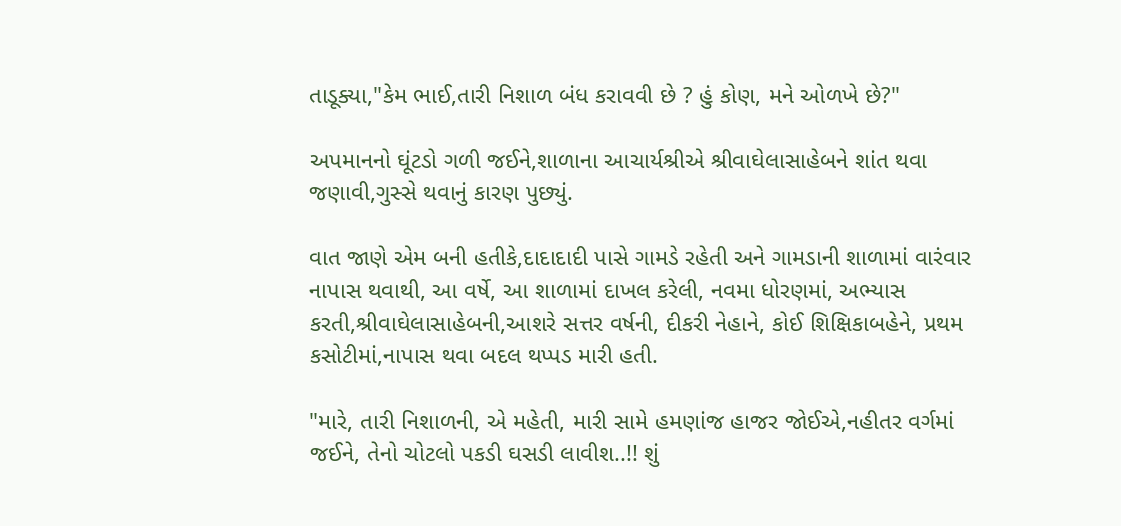તાડૂક્યા,"કેમ ભાઈ,તારી નિશાળ બંધ કરાવવી છે ? હું કોણ, મને ઓળખે છે?"

અપમાનનો ઘૂંટડો ગળી જઈને,શાળાના આચાર્યશ્રીએ શ્રીવાઘેલાસાહેબને શાંત થવા જણાવી,ગુસ્સે થવાનું કારણ પુછ્યું.

વાત જાણે એમ બની હતીકે,દાદાદાદી પાસે ગામડે રહેતી અને ગામડાની શાળામાં વારંવાર નાપાસ થવાથી, આ વર્ષે, આ શાળામાં દાખલ કરેલી, નવમા ધોરણમાં, અભ્યાસ કરતી,શ્રીવાઘેલાસાહેબની,આશરે સત્તર વર્ષની, દીકરી નેહાને, કોઈ શિક્ષિકાબહેને, પ્રથમ કસોટીમાં,નાપાસ થવા બદલ થપ્પડ મારી હતી.

"મારે, તારી નિશાળની, એ મહેતી, મારી સામે હમણાંજ હાજર જોઈએ,નહીતર વર્ગમાં જઈને, તેનો ચોટલો પકડી ઘસડી લાવીશ..!! શું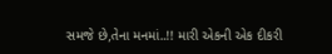સમજે છે,તેના મનમાં..!! મારી એકની એક દીકરી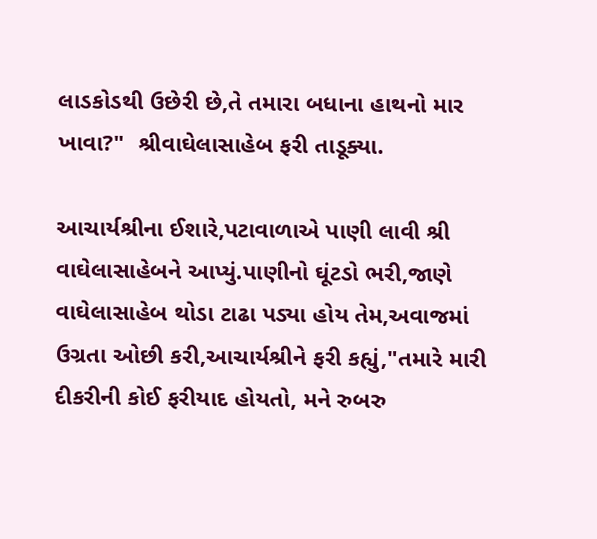લાડકોડથી ઉછેરી છે,તે તમારા બધાના હાથનો માર ખાવા?"  શ્રીવાઘેલાસાહેબ ફરી તાડૂક્યા.

આચાર્યશ્રીના ઈશારે,પટાવાળાએ પાણી લાવી શ્રી વાઘેલાસાહેબને આપ્યું.પાણીનો ઘૂંટડો ભરી,જાણે વાઘેલાસાહેબ થોડા ટાઢા પડ્યા હોય તેમ,અવાજમાં ઉગ્રતા ઓછી કરી,આચાર્યશ્રીને ફરી કહ્યું,"તમારે મારી દીકરીની કોઈ ફરીયાદ હોયતો, મને રુબરુ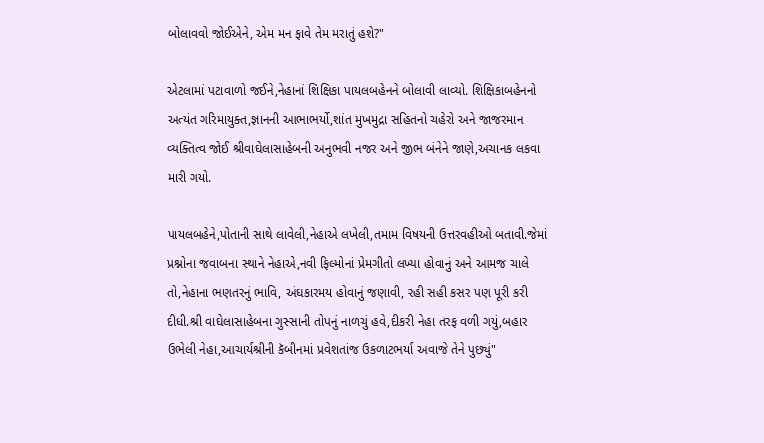બોલાવવો જોઈએને, એમ મન ફાવે તેમ મરાતું હશે?"

એટલામાં પટાવાળો જઈને,નેહાનાં શિક્ષિકા પાયલબહેનને બોલાવી લાવ્યો. શિક્ષિકાબહેનનો અત્યંત ગરિમાયુક્ત,જ્ઞાનની આભાભર્યો,શાંત મુખમુદ્રા સહિતનો ચહેરો અને જાજરમાન વ્યક્તિત્વ જોઈ શ્રીવાઘેલાસાહેબની અનુભવી નજર અને જીભ બંનેને જાણે,અચાનક લકવા મારી ગયો.

પાયલબહેને,પોતાની સાથે લાવેલી,નેહાએ લખેલી,તમામ વિષયની ઉત્તરવહીઓ બતાવી.જેમાં પ્રશ્નોના જવાબના સ્થાને નેહાએ,નવી ફિલ્મોનાં પ્રેમગીતો લખ્યા હોવાનું અને આમજ ચાલે તો,નેહાના ભણતરનું ભાવિ, અંઘકારમય હોવાનું જણાવી, રહી સહી કસર પણ પૂરી કરી દીધી.શ્રી વાઘેલાસાહેબના ગુસ્સાની તોપનું નાળચું હવે,દીકરી નેહા તરફ વળી ગયું,બહાર ઉભેલી નેહા,આચાર્યશ્રીની કૅબીનમાં પ્રવેશતાંજ ઉકળાટભર્યા અવાજે તેને પુછ્યું"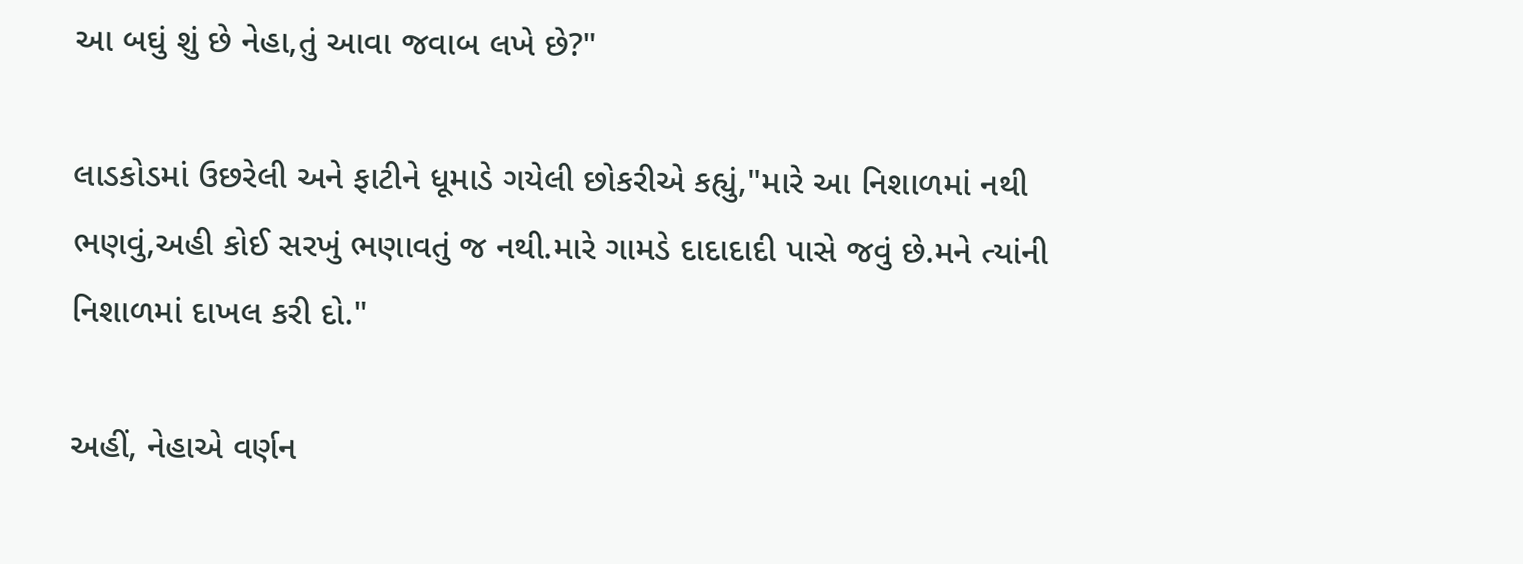આ બઘું શું છે નેહા,તું આવા જવાબ લખે છે?"

લાડકોડમાં ઉછરેલી અને ફાટીને ધૂમાડે ગયેલી છોકરીએ કહ્યું,"મારે આ નિશાળમાં નથી ભણવું,અહી કોઈ સરખું ભણાવતું જ નથી.મારે ગામડે દાદાદાદી પાસે જવું છે.મને ત્યાંની નિશાળમાં દાખલ કરી દો."

અહીં, નેહાએ વર્ણન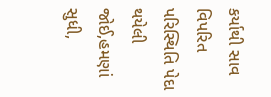કર્યાથી સાવ વિપરિત પરિસ્થિતિ પેદા થયેલી જોઈ,હમણાં સુધી,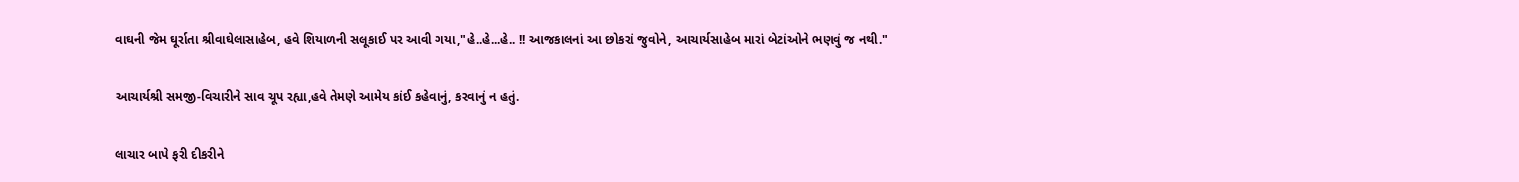વાઘની જેમ ઘૂર્રાતા શ્રીવાઘેલાસાહેબ, હવે શિયાળની સલૂકાઈ પર આવી ગયા,"હે..હે...હે.. !! આજકાલનાં આ છોકરાં જુવોને, આચાર્યસાહેબ મારાં બેટાંઓને ભણવું જ નથી."

આચાર્યશ્રી સમજી-વિચારીને સાવ ચૂપ રહ્યા,હવે તેમણે આમેય કાંઈ કહેવાનું, કરવાનું ન હતું.

લાચાર બાપે ફરી દીકરીને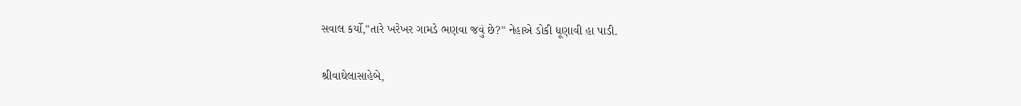સવાલ કર્યો,"તારે ખરેખર ગામડે ભણવા જવું છે?" નેહાએ ડોકી ધૂણાવી હા પાડી.

શ્રીવાઘેલાસાહેબે,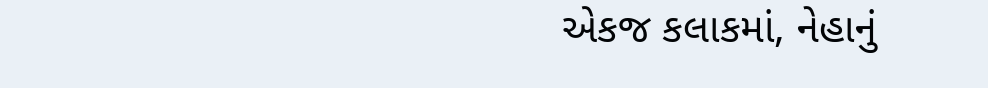એકજ કલાકમાં, નેહાનું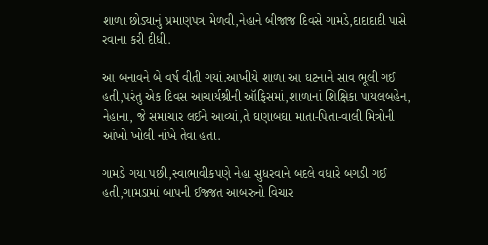શાળા છોડ્યાનું પ્રમાણપત્ર મેળવી,નેહાને બીજાજ દિવસે ગામડે,દાદાદાદી પાસે રવાના કરી દીધી.

આ બનાવને બે વર્ષ વીતી ગયાં.આખીયે શાળા આ ઘટનાને સાવ ભૂલી ગઈ હતી,પરંતુ એક દિવસ આચાર્યશ્રીની ઑફિસમાં,શાળાનાં શિક્ષિકા પાયલબહેન, નેહાના, જે સમાચાર લઈને આવ્યાં,તે ઘણાબઘા માતા-પિતા-વાલી મિત્રોની આંખો ખોલી નાંખે તેવા હતા.

ગામડે ગયા પછી,સ્વાભાવીકપણે નેહા સુધરવાને બદલે વધારે બગડી ગઈ હતી,ગામડામાં બાપની ઈજ્જત આબરુનો વિચાર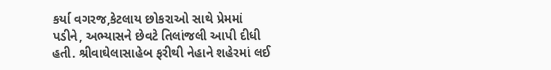કર્યા વગરજ,કેટલાય છોકરાઓ સાથે પ્રેમમાં પડીને, અભ્યાસને છેવટે તિલાંજલી આપી દીધી હતી. શ્રીવાઘેલાસાહેબ ફરીથી નેહાને શહેરમાં લઈ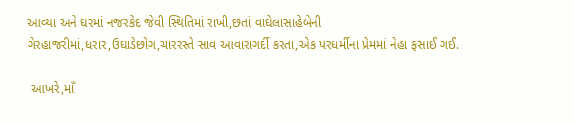આવ્યા અને ઘરમાં નજરકેદ જેવી સ્થિતિમાં રાખી,છતાં વાઘેલાસાહેબેની ગેરહાજરીમાં,ધરાર,ઉઘાડેછોગ,ચારરસ્તે સાવ આવારાગર્દી કરતા,એક પરધર્મીના પ્રેમમાં નેહા ફસાઈ ગઈ.

 આખરે,માઁ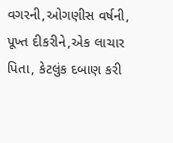વગરની,ઓગણીસ વર્ષની, પૂખ્ત દીકરીને,એક લાચાર પિતા, કેટલુંક દબાણ કરી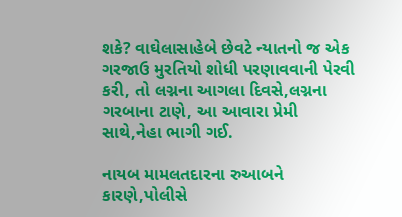શકે? વાઘેલાસાહેબે છેવટે ન્યાતનો જ એક ગરજાઉ મુરતિયો શોધી પરણાવવાની પેરવી કરી, તો લગ્નના આગલા દિવસે,લગ્નના ગરબાના ટાણે, આ આવારા પ્રેમી સાથે,નેહા ભાગી ગઈ.

નાયબ મામલતદારના રુઆબને કારણે,પોલીસે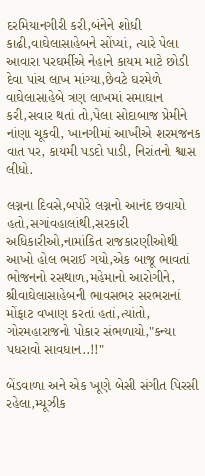દરમિયાનગીરી કરી,બંનેને શોધી કાઢી,વાઘેલાસાહેબને સોંપ્યાં, ત્યારે પેલા આવારા પરઘર્મીએ નેહાને કાયમ માટે છોડી દેવા પાંચ લાખ માંગ્યા,છેવટે ઘરમેળે વાઘેલાસાહેબે ત્રણ લાખમાં સમાઘાન કરી,સવાર થતાં તો,પેલા સોદાબાજ પ્રેમીને નાંણા ચૂકવી, ખાનગીમાં આખીએ શરમજનક વાત પર, કાયમી પડદો પાડી, નિરાંતનો શ્વાસ લીધો.

લગ્નના દિવસે,બપોરે લગ્નનો આનંદ છવાયો હતો,સગાંવહાલાંથી,સરકારી અધિકારીઓ,નામાંકિત રાજકારણીઓથી આખો હોલ ભરાઈ ગયો,એક બાજૂ ભાવતાં ભોજનનો રસથાળ,મહેમાનો આરોગીને, શ્રીવાઘેલાસાહેબની ભાવસભર સરભરાનાં મોંફાટ વખાણ કરતાં હતાં,ત્યાંતો, ગોરમહારાજનો પોકાર સંભળાયો,"કન્યા પધરાવો સાવધાન..!!"

બેંડવાળા અને એક ખૂણે બેસી સંગીત પિરસી રહેલા,મ્યૂઝીક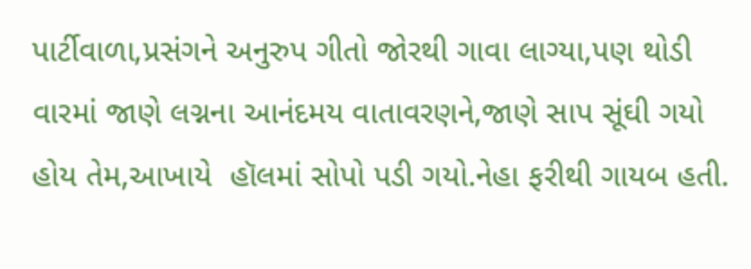પાર્ટીવાળા,પ્રસંગને અનુરુપ ગીતો જોરથી ગાવા લાગ્યા,પણ થોડી વારમાં જાણે લગ્નના આનંદમય વાતાવરણને,જાણે સાપ સૂંઘી ગયો હોય તેમ,આખાયે  હૉલમાં સોપો પડી ગયો.નેહા ફરીથી ગાયબ હતી.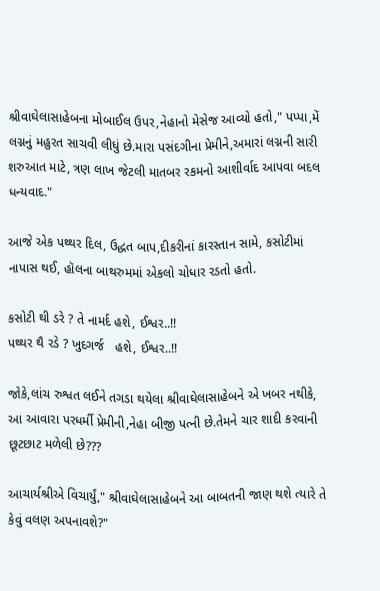શ્રીવાઘેલાસાહેબના મોબાઈલ ઉપર,નેહાનો મેસેજ આવ્યો હતો," પપ્પા,મેં લગ્નનું મહુરત સાચવી લીધું છે.મારા પસંદગીના પ્રેમીને,અમારાં લગ્નની સારી શરુઆત માટે, ત્રણ લાખ જેટલી માતબર રકમનો આશીર્વાદ આપવા બદલ ધન્યવાદ."

આજે એક પથ્થર દિલ, ઉદ્ધત બાપ,દીકરીનાં કારસ્તાન સામે, કસોટીમાં નાપાસ થઈ, હૉલના બાથરુમમાં એકલો ચોધાર રડતો હતો.

કસોટી થી ડરે ? તે નામર્દ હશે, ઈશ્વર..!!
પથ્થર થૈ રડે ? ખુદગર્જ   હશે, ઈશ્વર..!!

જોકે,લાંચ રુશ્વત લઈને તગડા થયેલા શ્રીવાઘેલાસાહેબને એ ખબર નથીકે, આ આવારા પરધર્મી પ્રેમીની,નેહા બીજી પત્ની છે.તેમને ચાર શાદી કરવાની છૂટછાટ મળેલી છે???

આચાર્યશ્રીએ વિચાર્યું," શ્રીવાઘેલાસાહેબને આ બાબતની જાણ થશે ત્યારે તે કેવું વલણ અપનાવશે?"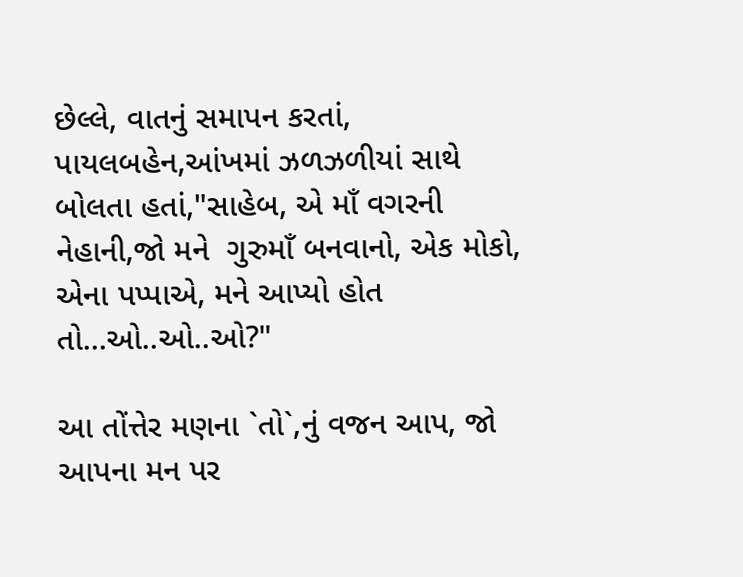છેલ્લે, વાતનું સમાપન કરતાં, પાયલબહેન,આંખમાં ઝળઝળીયાં સાથે બોલતા હતાં,"સાહેબ, એ માઁ વગરની નેહાની,જો મને  ગુરુમાઁ બનવાનો, એક મોકો, એના પપ્પાએ, મને આપ્યો હોત તો...ઓ..ઓ..ઓ?"

આ તોંત્તેર મણના `તો`,નું વજન આપ, જો આપના મન પર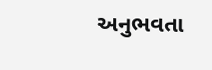અનુભવતા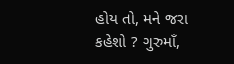હોય તો, મને જરા કહેશો ? ગુરુમાઁ,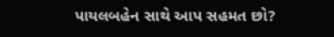પાયલબહેન સાથે આપ સહમત છો?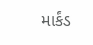માર્કંડ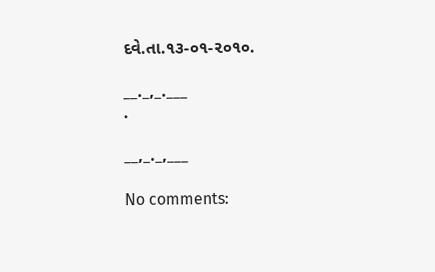દવે.તા.૧૩-૦૧-૨૦૧૦.

__._,_.___
.

__,_._,___

No comments: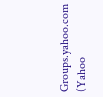Groups.yahoo.com (Yahoo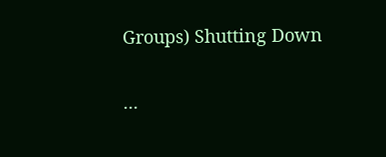Groups) Shutting Down

...